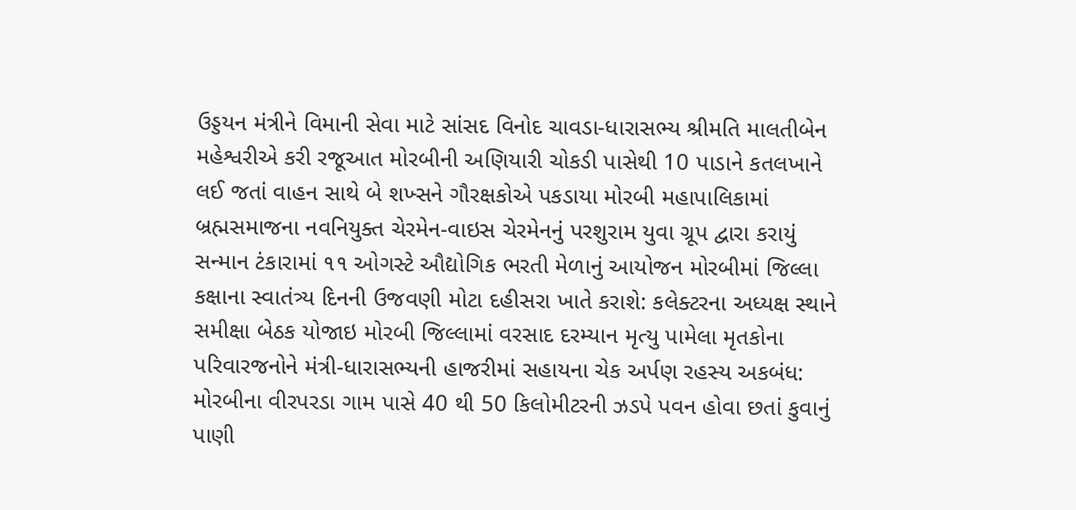ઉડ્ડયન મંત્રીને વિમાની સેવા માટે સાંસદ વિનોદ ચાવડા-ધારાસભ્ય શ્રીમતિ માલતીબેન મહેશ્વરીએ કરી રજૂઆત મોરબીની અણિયારી ચોકડી પાસેથી 10 પાડાને કતલખાને લઈ જતાં વાહન સાથે બે શખ્સને ગૌરક્ષકોએ પકડાયા મોરબી મહાપાલિકામાં બ્રહ્મસમાજના નવનિયુક્ત ચેરમેન-વાઇસ ચેરમેનનું પરશુરામ યુવા ગ્રૂપ દ્વારા કરાયું સન્માન ટંકારામાં ૧૧ ઓગસ્ટે ઔદ્યોગિક ભરતી મેળાનું આયોજન મોરબીમાં જિલ્લા કક્ષાના સ્વાતંત્ર્ય દિનની ઉજવણી મોટા દહીસરા ખાતે કરાશે: કલેક્ટરના અધ્યક્ષ સ્થાને સમીક્ષા બેઠક યોજાઇ મોરબી જિલ્લામાં વરસાદ દરમ્યાન મૃત્યુ પામેલા મૃતકોના પરિવારજનોને મંત્રી-ધારાસભ્યની હાજરીમાં સહાયના ચેક અર્પણ રહસ્ય અકબંધ: મોરબીના વીરપરડા ગામ પાસે 40 થી 50 કિલોમીટરની ઝડપે પવન હોવા છતાં કુવાનું પાણી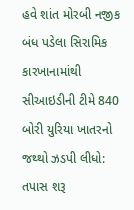હવે શાંત મોરબી નજીક બંધ પડેલા સિરામિક કારખાનામાંથી સીઆઇડીની ટીમે 840 બોરી યુરિયા ખાતરનો જથ્થો ઝડપી લીધો: તપાસ શરૂ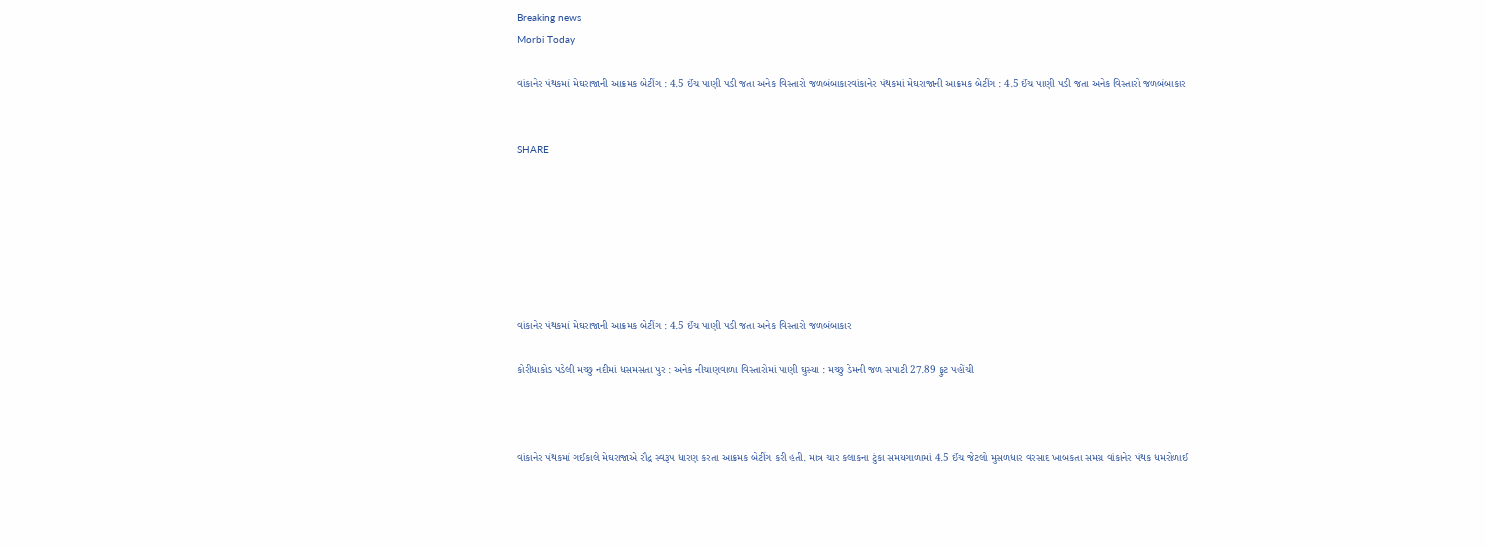Breaking news
Morbi Today

વાંકાનેર પંથકમાં મેઘરાજાની આક્રમક બેટીંગ : 4.5 ઈંચ પાણી પડી જતા અનેક વિસ્તારો જળબંબાકારવાંકાનેર પંથકમાં મેઘરાજાની આક્રમક બેટીંગ : 4.5 ઈંચ પાણી પડી જતા અનેક વિસ્તારો જળબંબાકાર


SHARE







વાંકાનેર પંથકમાં મેઘરાજાની આક્રમક બેટીંગ : 4.5 ઈંચ પાણી પડી જતા અનેક વિસ્તારો જળબંબાકાર

કોરીધાકોડ પડેલી મચ્છુ નદીમાં ધસમસતા પુર : અનેક નીચાણવાળા વિસ્તારોમાં પાણી ઘુસ્યા : મચ્છુ ડેમની જળ સપાટી 27.89 ફુટ પહોંચી



વાંકાનેર પંથકમાં ગઈકાલે મેઘરાજાએ રૌદ્ર સ્વરૂપ ધારણ કરતા આક્રમક બેટીંગ કરી હતી. માત્ર ચાર કલાકના ટુંકા સમયગાળામાં 4.5 ઈંચ જેટલો મુસળધાર વરસાદ ખાબકતા સમગ્ર વાંકાનેર પંથક ધમરોળાઈ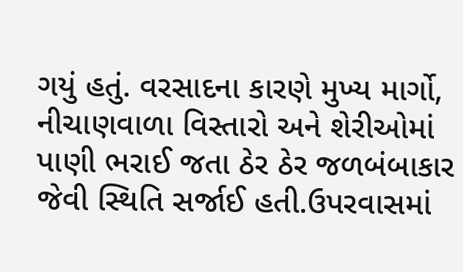ગયું હતું. વરસાદના કારણે મુખ્ય માર્ગો, નીચાણવાળા વિસ્તારો અને શેરીઓમાં પાણી ભરાઈ જતા ઠેર ઠેર જળબંબાકાર જેવી સ્થિતિ સર્જાઈ હતી.ઉપરવાસમાં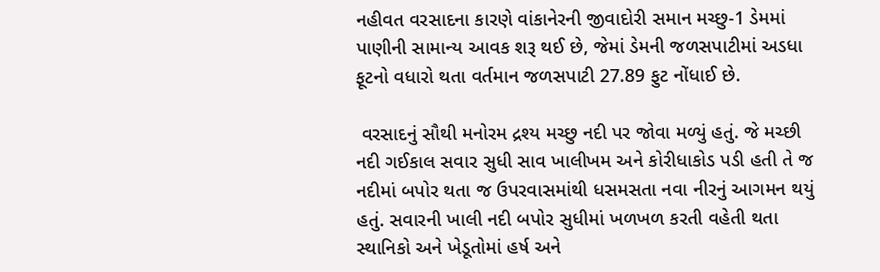નહીવત વરસાદના કારણે વાંકાનેરની જીવાદોરી સમાન મચ્છુ-1 ડેમમાં પાણીની સામાન્ય આવક શરૂ થઈ છે, જેમાં ડેમની જળસપાટીમાં અડધા ફૂટનો વધારો થતા વર્તમાન જળસપાટી 27.89 ફુટ નોંધાઈ છે.

 વરસાદનું સૌથી મનોરમ દ્રશ્ય મચ્છુ નદી પર જોવા મળ્યું હતું. જે મચ્છી નદી ગઈકાલ સવાર સુધી સાવ ખાલીખમ અને કોરીધાકોડ પડી હતી તે જ નદીમાં બપોર થતા જ ઉપરવાસમાંથી ધસમસતા નવા નીરનું આગમન થયું હતું. સવારની ખાલી નદી બપોર સુધીમાં ખળખળ કરતી વહેતી થતા સ્થાનિકો અને ખેડૂતોમાં હર્ષ અને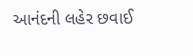આનંદની લહેર છવાઈ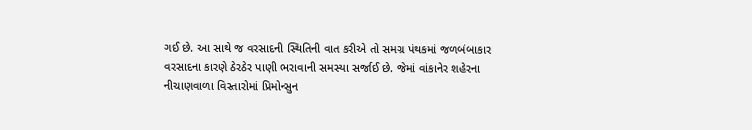ગઈ છે. આ સાથે જ વરસાદની સ્થિતિની વાત કરીએ તો સમગ્ર પંથકમાં જળબંબાકાર વરસાદના કારણે ઠેરઠેર પાણી ભરાવાની સમસ્યા સર્જાઈ છે. જેમાં વાંકાનેર શહેરના નીચાણવાળા વિસ્તારોમાં પ્રિમોન્સુન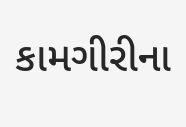કામગીરીના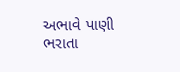અભાવે પાણી ભરાતા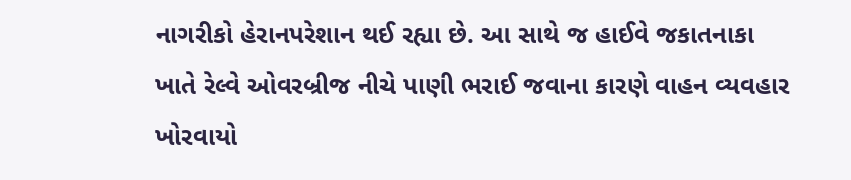નાગરીકો હેરાનપરેશાન થઈ રહ્યા છે. આ સાથે જ હાઈવે જકાતનાકા ખાતે રેલ્વે ઓવરબ્રીજ નીચે પાણી ભરાઈ જવાના કારણે વાહન વ્યવહાર ખોરવાયો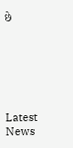છે






Latest News